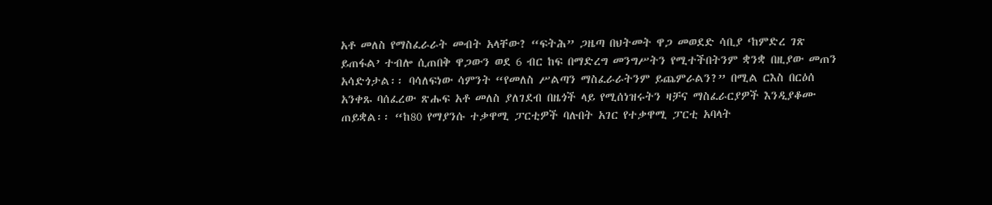አቶ መለስ የማስፈራራት መብት አላቸው? “ፍትሕ” ጋዜጣ በህትመት ዋጋ መወደድ ሳቢያ ‘ከምድረ ገጽ ይጠፋል’ ተብሎ ሲጠበቅ ዋጋውን ወደ 6 ብር ከፍ በማድረግ መንግሥትን የሚተችበትንም ቋንቋ በዚያው መጠን አሳድጎታል፡፡ ባሳለፍነው ሳምንት “የመለስ ሥልጣን ማስፈራራትንም ይጨምራልን?” በሚል ርእስ በርዕሰ አንቀጹ ባሰፈረው ጽሑፍ አቶ መለስ ያለገደብ በዜጎች ላይ የሚሰነዝሩትን ዛቻና ማስፈራርያዎች እንዲያቆሙ ጠይቋል፡፡ “ከ80 የማያንሱ ተቃዋሚ ፓርቲዎች ባሉበት አገር የተቃዋሚ ፓርቲ አባላት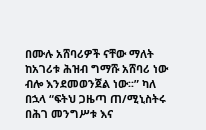በሙሉ አሸባሪዎች ናቸው ማለት ከአገሪቱ ሕዝብ ግማሹ አሸባሪ ነው ብሎ እንደመወንጀል ነው፡፡” ካለ በኋላ “ፍትህ ጋዜጣ ጠ/ሚኒስትሩ በሕገ መንግሥቱ እና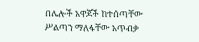በሌሎች አዋጆች ከተሰጣቸው ሥልጣን ማለፋቸው አጥብቃ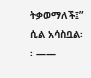ትቃወማለች፤” ሲል አሳስቧል፡፡ ——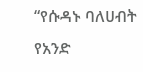“የሱዳኑ ባለሀብት የአንድ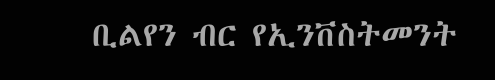ቢልየን ብር የኢንቨስትመንት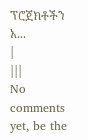ፕሮጀክቶችን አ...
|
|||
No comments yet, be the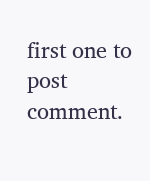first one to post comment.